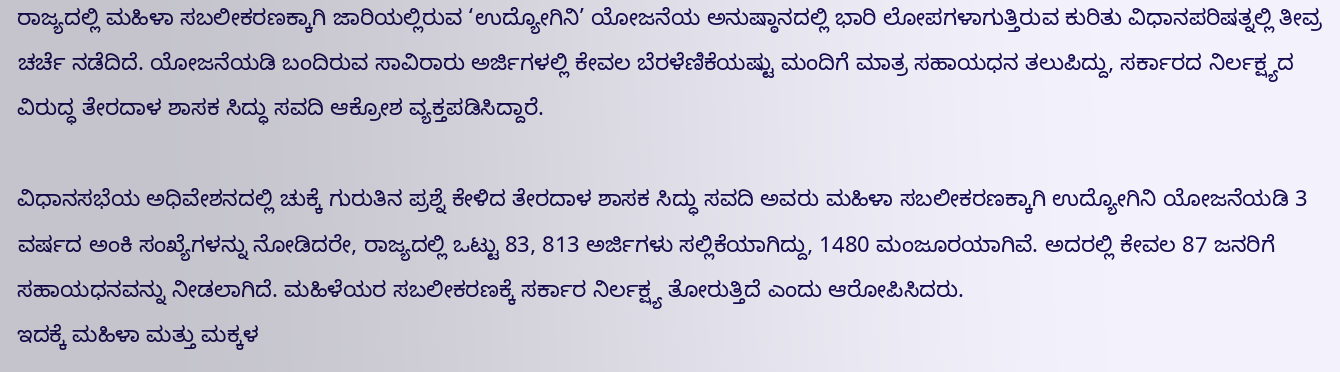ರಾಜ್ಯದಲ್ಲಿ ಮಹಿಳಾ ಸಬಲೀಕರಣಕ್ಕಾಗಿ ಜಾರಿಯಲ್ಲಿರುವ ‘ಉದ್ಯೋಗಿನಿ’ ಯೋಜನೆಯ ಅನುಷ್ಠಾನದಲ್ಲಿ ಭಾರಿ ಲೋಪಗಳಾಗುತ್ತಿರುವ ಕುರಿತು ವಿಧಾನಪರಿಷತ್ನಲ್ಲಿ ತೀವ್ರ ಚರ್ಚೆ ನಡೆದಿದೆ. ಯೋಜನೆಯಡಿ ಬಂದಿರುವ ಸಾವಿರಾರು ಅರ್ಜಿಗಳಲ್ಲಿ ಕೇವಲ ಬೆರಳೆಣಿಕೆಯಷ್ಟು ಮಂದಿಗೆ ಮಾತ್ರ ಸಹಾಯಧನ ತಲುಪಿದ್ದು, ಸರ್ಕಾರದ ನಿರ್ಲಕ್ಷ್ಯದ ವಿರುದ್ಧ ತೇರದಾಳ ಶಾಸಕ ಸಿದ್ಧು ಸವದಿ ಆಕ್ರೋಶ ವ್ಯಕ್ತಪಡಿಸಿದ್ದಾರೆ.

ವಿಧಾನಸಭೆಯ ಅಧಿವೇಶನದಲ್ಲಿ ಚುಕ್ಕೆ ಗುರುತಿನ ಪ್ರಶ್ನೆ ಕೇಳಿದ ತೇರದಾಳ ಶಾಸಕ ಸಿದ್ಧು ಸವದಿ ಅವರು ಮಹಿಳಾ ಸಬಲೀಕರಣಕ್ಕಾಗಿ ಉದ್ಯೋಗಿನಿ ಯೋಜನೆಯಡಿ 3 ವರ್ಷದ ಅಂಕಿ ಸಂಖ್ಯೆಗಳನ್ನು ನೋಡಿದರೇ, ರಾಜ್ಯದಲ್ಲಿ ಒಟ್ಟು 83, 813 ಅರ್ಜಿಗಳು ಸಲ್ಲಿಕೆಯಾಗಿದ್ದು, 1480 ಮಂಜೂರಯಾಗಿವೆ. ಅದರಲ್ಲಿ ಕೇವಲ 87 ಜನರಿಗೆ ಸಹಾಯಧನವನ್ನು ನೀಡಲಾಗಿದೆ. ಮಹಿಳೆಯರ ಸಬಲೀಕರಣಕ್ಕೆ ಸರ್ಕಾರ ನಿರ್ಲಕ್ಷ್ಯ ತೋರುತ್ತಿದೆ ಎಂದು ಆರೋಪಿಸಿದರು.
ಇದಕ್ಕೆ ಮಹಿಳಾ ಮತ್ತು ಮಕ್ಕಳ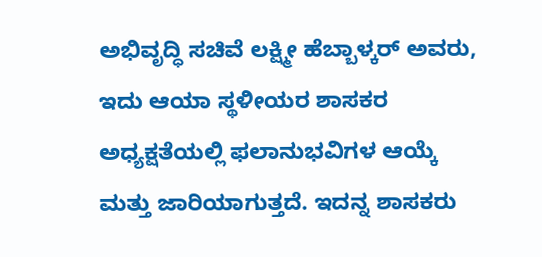ಅಭಿವೃದ್ಧಿ ಸಚಿವೆ ಲಕ್ಷ್ಮೀ ಹೆಬ್ಬಾಳ್ಕರ್ ಅವರು, ಇದು ಆಯಾ ಸ್ಥಳೀಯರ ಶಾಸಕರ ಅಧ್ಯಕ್ಷತೆಯಲ್ಲಿ ಫಲಾನುಭವಿಗಳ ಆಯ್ಕೆ ಮತ್ತು ಜಾರಿಯಾಗುತ್ತದೆ. ಇದನ್ನ ಶಾಸಕರು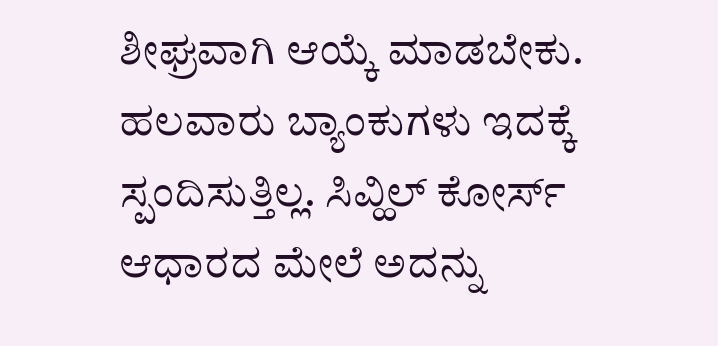ಶೀಘ್ರವಾಗಿ ಆಯ್ಕೆ ಮಾಡಬೇಕು. ಹಲವಾರು ಬ್ಯಾಂಕುಗಳು ಇದಕ್ಕೆ ಸ್ಪಂದಿಸುತ್ತಿಲ್ಲ. ಸಿವ್ಹಿಲ್ ಕೋರ್ಸ್ ಆಧಾರದ ಮೇಲೆ ಅದನ್ನು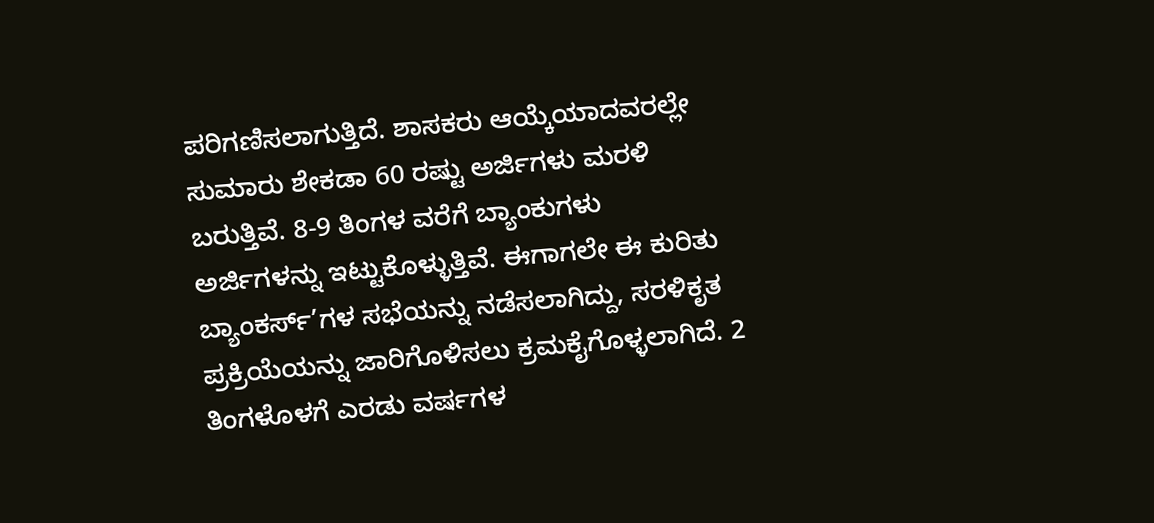ಪರಿಗಣಿಸಲಾಗುತ್ತಿದೆ. ಶಾಸಕರು ಆಯ್ಕೆಯಾದವರಲ್ಲೇ ಸುಮಾರು ಶೇಕಡಾ 60 ರಷ್ಟು ಅರ್ಜಿಗಳು ಮರಳಿ ಬರುತ್ತಿವೆ. 8-9 ತಿಂಗಳ ವರೆಗೆ ಬ್ಯಾಂಕುಗಳು ಅರ್ಜಿಗಳನ್ನು ಇಟ್ಟುಕೊಳ್ಳುತ್ತಿವೆ. ಈಗಾಗಲೇ ಈ ಕುರಿತು ಬ್ಯಾಂಕರ್ಸ್’ಗಳ ಸಭೆಯನ್ನು ನಡೆಸಲಾಗಿದ್ದು, ಸರಳಿಕೃತ ಪ್ರಕ್ರಿಯೆಯನ್ನು ಜಾರಿಗೊಳಿಸಲು ಕ್ರಮಕೈಗೊಳ್ಳಲಾಗಿದೆ. 2 ತಿಂಗಳೊಳಗೆ ಎರಡು ವರ್ಷಗಳ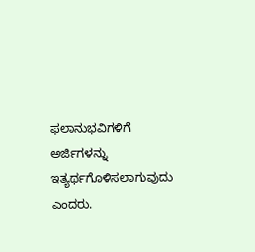ಫಲಾನುಭವಿಗಳಿಗೆ ಅರ್ಜಿಗಳನ್ನು ಇತ್ಯರ್ಥಗೊಳಿಸಲಾಗುವುದು ಎಂದರು.